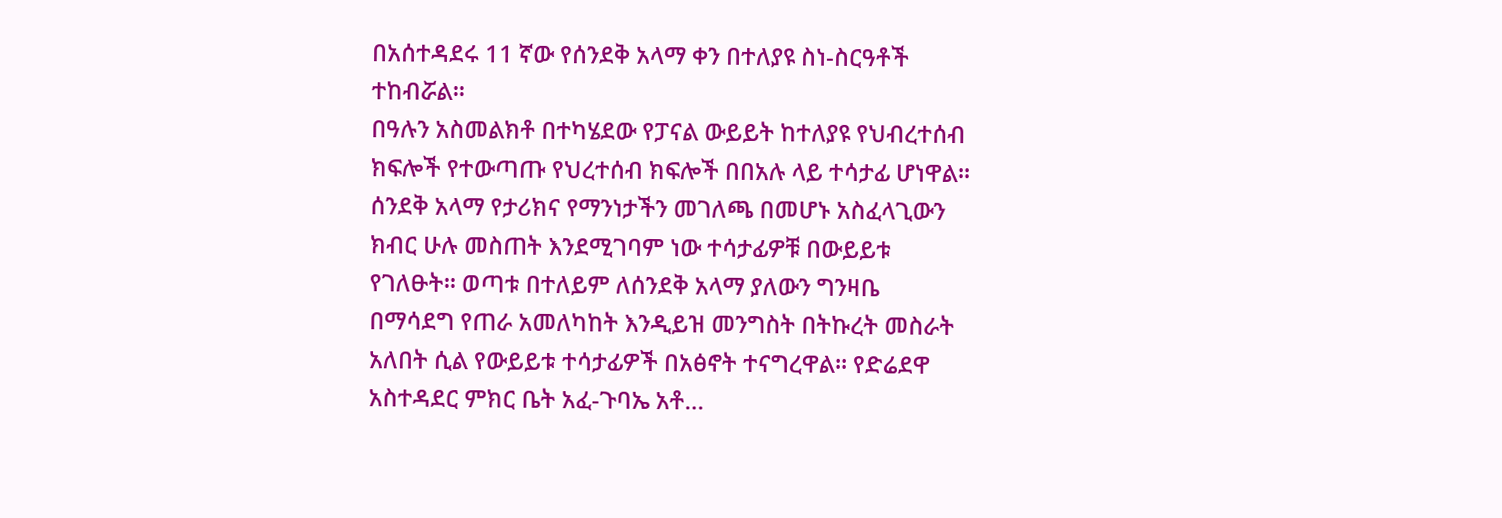በአሰተዳደሩ 11 ኛው የሰንደቅ አላማ ቀን በተለያዩ ስነ-ስርዓቶች ተከብሯል፡፡
በዓሉን አስመልክቶ በተካሄደው የፓናል ውይይት ከተለያዩ የህብረተሰብ ክፍሎች የተውጣጡ የህረተሰብ ክፍሎች በበአሉ ላይ ተሳታፊ ሆነዋል፡፡ ሰንደቅ አላማ የታሪክና የማንነታችን መገለጫ በመሆኑ አስፈላጊውን ክብር ሁሉ መስጠት እንደሚገባም ነው ተሳታፊዎቹ በውይይቱ የገለፁት፡፡ ወጣቱ በተለይም ለሰንደቅ አላማ ያለውን ግንዛቤ በማሳደግ የጠራ አመለካከት እንዲይዝ መንግስት በትኩረት መስራት አለበት ሲል የውይይቱ ተሳታፊዎች በአፅኖት ተናግረዋል፡፡ የድሬደዋ አስተዳደር ምክር ቤት አፈ-ጉባኤ አቶ…